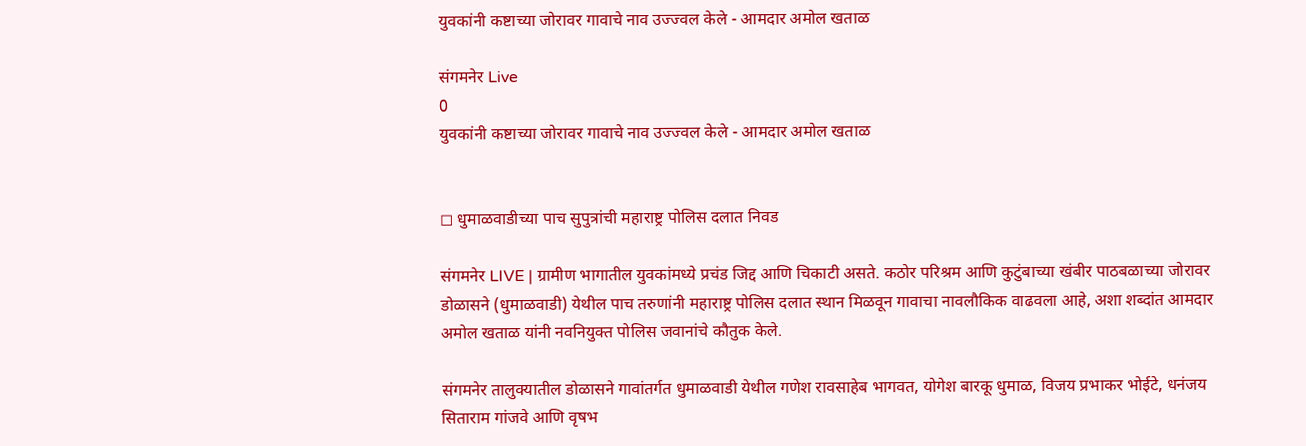युवकांनी कष्टाच्या जोरावर गावाचे नाव उज्ज्वल केले - आमदार अमोल खताळ

संगमनेर Live
0
युवकांनी कष्टाच्या जोरावर गावाचे नाव उज्ज्वल केले - आमदार अमोल खताळ


◻ धुमाळवाडीच्या पाच सुपुत्रांची महाराष्ट्र पोलिस दलात निवड

संगमनेर LIVE | ग्रामीण भागातील युवकांमध्ये प्रचंड जिद्द आणि चिकाटी असते. कठोर परिश्रम आणि कुटुंबाच्या खंबीर पाठबळाच्या जोरावर डोळासने (धुमाळवाडी) येथील पाच तरुणांनी महाराष्ट्र पोलिस दलात स्थान मिळवून गावाचा नावलौकिक वाढवला आहे, अशा शब्दांत आमदार अमोल खताळ यांनी नवनियुक्त पोलिस जवानांचे कौतुक केले.

संगमनेर तालुक्यातील डोळासने गावांतर्गत धुमाळवाडी येथील गणेश रावसाहेब भागवत, योगेश बारकू धुमाळ, विजय प्रभाकर भोईटे, धनंजय सिताराम गांजवे आणि वृषभ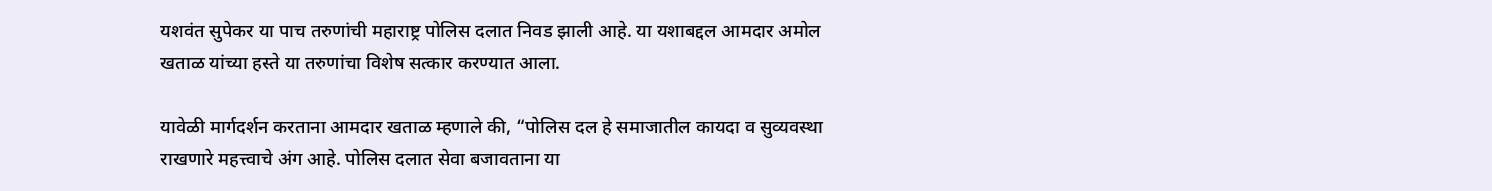यशवंत सुपेकर या पाच तरुणांची महाराष्ट्र पोलिस दलात निवड झाली आहे. या यशाबद्दल आमदार अमोल खताळ यांच्या हस्ते या तरुणांचा विशेष सत्कार करण्यात आला.

यावेळी मार्गदर्शन करताना आमदार खताळ म्हणाले की, “पोलिस दल हे समाजातील कायदा व सुव्यवस्था राखणारे महत्त्वाचे अंग आहे. पोलिस दलात सेवा बजावताना या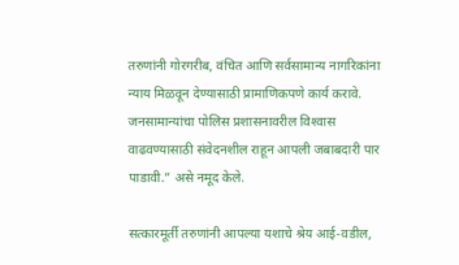तरुणांनी गोरगरीब, वंचित आणि सर्वसामान्य नागरिकांना न्याय मिळवून देण्यासाठी प्रामाणिकपणे कार्य करावे. जनसामान्यांचा पोलिस प्रशासनावरील विश्‍वास वाढवण्यासाठी संवेदनशील राहून आपली जबाबदारी पार पाडावी.” असे नमूद केले.

सत्कारमूर्ती तरुणांनी आपल्या यशाचे श्रेय आई-वडील,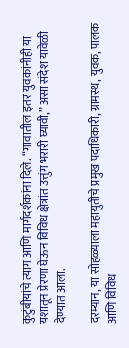कुटुंबीयांचे त्याग आणि मार्गदर्शकांना दिले. “गावातील इतर युवकांनीही या यशातून प्रेरणा घेऊन विविध क्षेत्रांत उत्तुंग भरारी घ्यावी,” असा संदेश यावेळी देण्यात आला.

दरम्यान, या सोहळ्याला महायुतीचे प्रमुख पदाधिकारी, ग्रामस्थ, युवक, पालक आणि विविध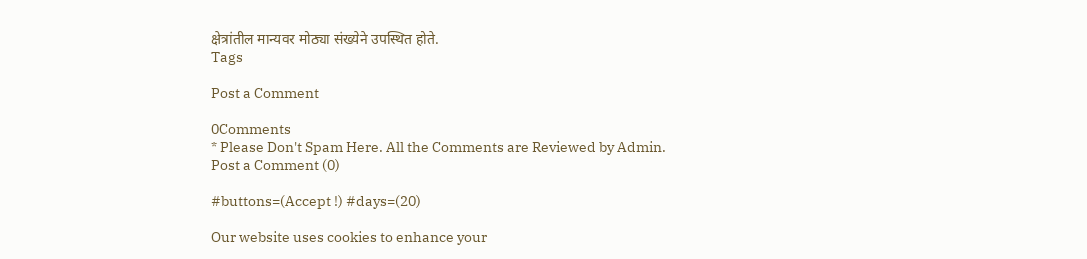क्षेत्रांतील मान्यवर मोठ्या संख्येने उपस्थित होते.
Tags

Post a Comment

0Comments
* Please Don't Spam Here. All the Comments are Reviewed by Admin.
Post a Comment (0)

#buttons=(Accept !) #days=(20)

Our website uses cookies to enhance your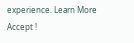experience. Learn More
Accept !